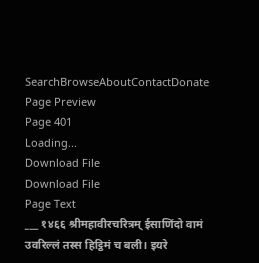SearchBrowseAboutContactDonate
Page Preview
Page 401
Loading...
Download File
Download File
Page Text
___ १४६६ श्रीमहावीरचरित्रम् ईसाणिंदो वामं उवरिल्लं तस्स हिट्ठिमं च बली। इयरे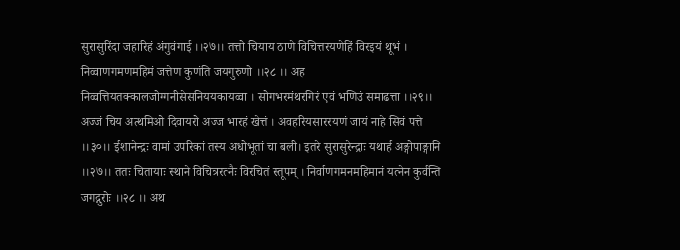सुरासुरिंदा जहारिहं अंगुवंगाई ।।२७।। तत्तो चियाय ठाणे विचित्तरयणेहिं विरइयं थूभं । निव्वाणगमणमहिमं जत्तेण कुणंति जयगुरुणो ।।२८ ।। अह निव्वत्तियतक्कालजोग्गनीसेसनिययकायव्वा । सोगभरमंथरगिरं एवं भणिउं समाढत्ता ।।२९।। अज्जं चिय अत्थमिओ दिवायरो अज्ज भारहं खेत्तं । अवहरियसाररयणं जायं नाहे सिवं पत्ते ।।३०।। ईशानेन्द्रः वामां उपरिकां तस्य अधोभूतां चा बली। इतरे सुरासुरेन्द्राः यथार्ह अङ्गोपाङ्गानि ।।२७।। ततः चितायाः स्थाने विचित्ररत्नैः विरचितं स्तूपम् । निर्वाणगमनमहिमानं यत्नेन कुर्वन्ति जगद्गुरोः ।।२८ ।। अथ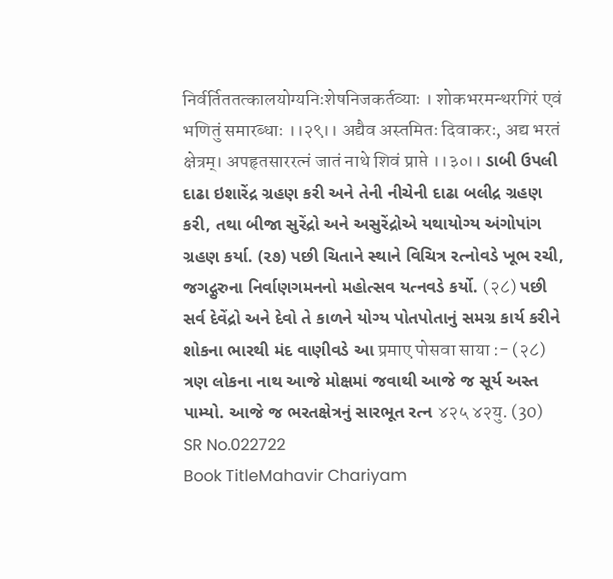निर्वर्तिततत्कालयोग्यनिःशेषनिजकर्तव्याः । शोकभरमन्थरगिरं एवं भणितुं समारब्धाः ।।२९।। अद्यैव अस्तमितः दिवाकरः, अद्य भरतं क्षेत्रम्। अपहृतसाररत्नं जातं नाथे शिवं प्राप्ते ।।३०।। ડાબી ઉપલી દાઢા ઇશારેંદ્ર ગ્રહણ કરી અને તેની નીચેની દાઢા બલીદ્ર ગ્રહણ કરી, તથા બીજા સુરેંદ્રો અને અસુરેંદ્રોએ યથાયોગ્ય અંગોપાંગ ગ્રહણ કર્યા. (૨૭) પછી ચિતાને સ્થાને વિચિત્ર રત્નોવડે ખૂભ રચી, જગદ્ગુરુના નિર્વાણગમનનો મહોત્સવ યત્નવડે કર્યો. (२८) પછી સર્વ દેવેંદ્રો અને દેવો તે કાળને યોગ્ય પોતપોતાનું સમગ્ર કાર્ય કરીને શોકના ભારથી મંદ વાણીવડે આ प्रमाए पोसवा साया :- (२८) ત્રણ લોકના નાથ આજે મોક્ષમાં જવાથી આજે જ સૂર્ય અસ્ત પામ્યો. આજે જ ભરતક્ષેત્રનું સારભૂત રત્ન ४२५ ४२यु. (30)
SR No.022722
Book TitleMahavir Chariyam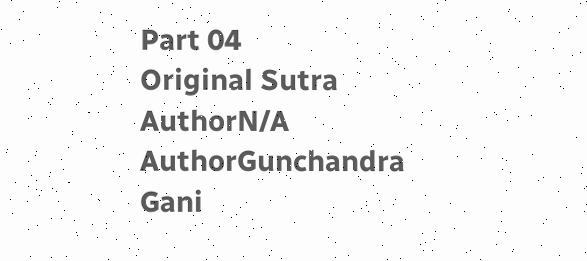Part 04
Original Sutra AuthorN/A
AuthorGunchandra Gani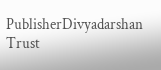PublisherDivyadarshan Trust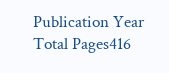Publication Year
Total Pages416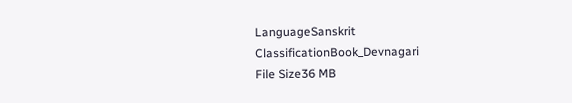LanguageSanskrit
ClassificationBook_Devnagari
File Size36 MB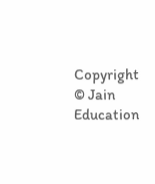Copyright © Jain Education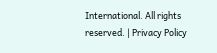International. All rights reserved. | Privacy Policy